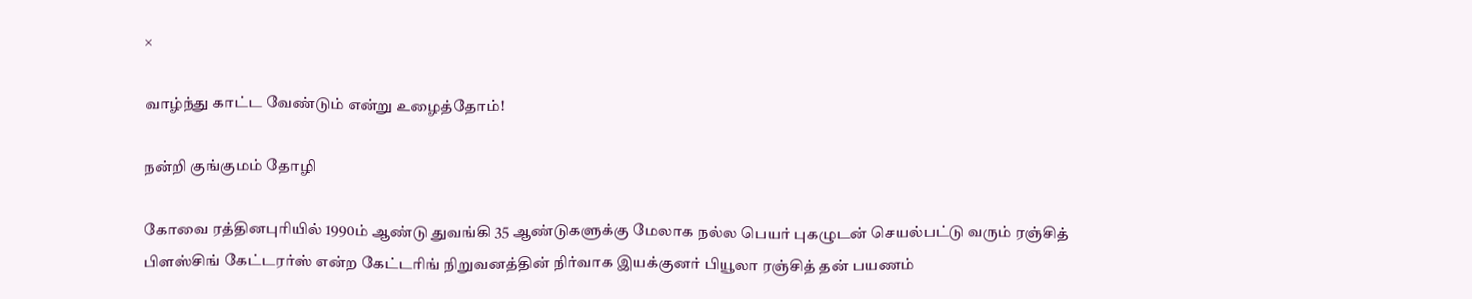×

வாழ்ந்து காட்ட வேண்டும் என்று உழைத்தோம்!

நன்றி குங்குமம் தோழி

கோவை ரத்தினபுரியில் 1990ம் ஆண்டு துவங்கி 35 ஆண்டுகளுக்கு மேலாக நல்ல பெயர் புகழுடன் செயல்பட்டு வரும் ரஞ்சித் பிளஸ்சிங் கேட்டரர்ஸ் என்ற கேட்டரிங் நிறுவனத்தின் நிர்வாக இயக்குனர் பியூலா ரஞ்சித் தன் பயணம்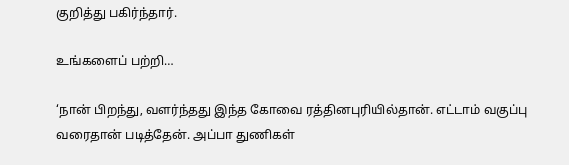குறித்து பகிர்ந்தார்.

உங்களைப் பற்றி…

‘நான் பிறந்து, வளர்ந்தது இந்த கோவை ரத்தினபுரியில்தான். எட்டாம் வகுப்பு வரைதான் படித்தேன். அப்பா துணிகள்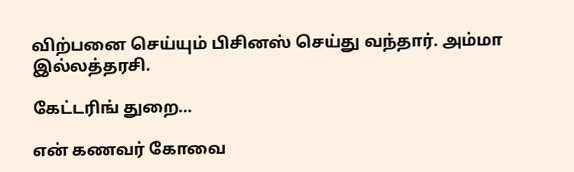விற்பனை செய்யும் பிசினஸ் செய்து வந்தார். அம்மா இல்லத்தரசி.

கேட்டரிங் துறை…

என் கணவர் கோவை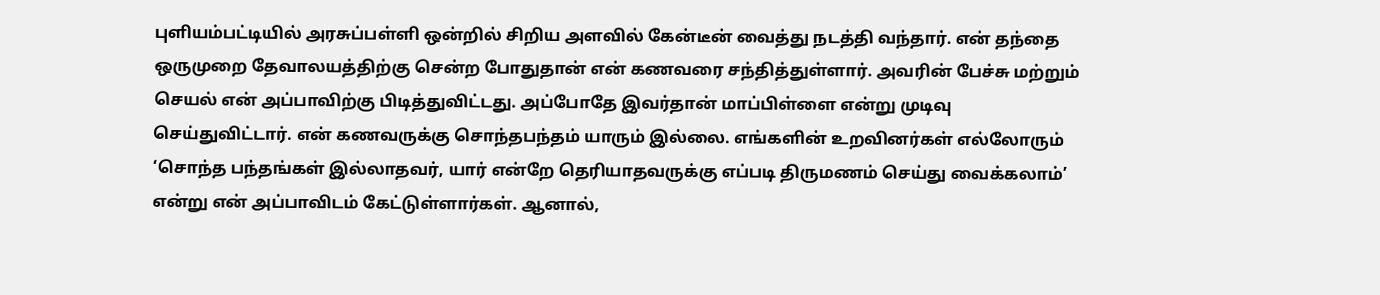புளியம்பட்டியில் அரசுப்பள்ளி ஒன்றில் சிறிய அளவில் கேன்டீன் வைத்து நடத்தி வந்தார். என் தந்தை ஒருமுறை தேவாலயத்திற்கு சென்ற போதுதான் என் கணவரை சந்தித்துள்ளார். அவரின் பேச்சு மற்றும் செயல் என் அப்பாவிற்கு பிடித்துவிட்டது. அப்போதே இவர்தான் மாப்பிள்ளை என்று முடிவு செய்துவிட்டார். என் கணவருக்கு சொந்தபந்தம் யாரும் இல்லை. எங்களின் உறவினர்கள் எல்லோரும் ‘சொந்த பந்தங்கள் இல்லாதவர், யார் என்றே தெரியாதவருக்கு எப்படி திருமணம் செய்து வைக்கலாம்’ என்று என் அப்பாவிடம் கேட்டுள்ளார்கள். ஆனால்,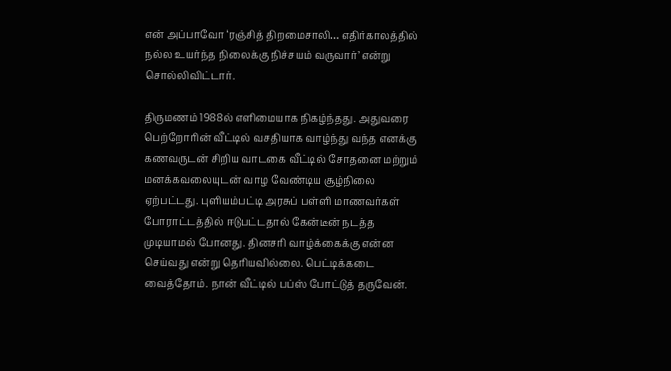என் அப்பாவோ ‘ரஞ்சித் திறமைசாலி… எதிர்காலத்தில் நல்ல உயர்ந்த நிலைக்கு நிச்சயம் வருவார்’ என்று சொல்லிவிட்டார்.

திருமணம் 1988ல் எளிமையாக நிகழ்ந்தது. அதுவரை பெற்றோரின் வீட்டில் வசதியாக வாழ்ந்து வந்த எனக்கு கணவருடன் சிறிய வாடகை வீட்டில் சோதனை மற்றும் மனக்கவலையுடன் வாழ வேண்டிய சூழ்நிலை ஏற்பட்டது. புளியம்பட்டி அரசுப் பள்ளி மாணவர்கள் போராட்டத்தில் ஈடுபட்டதால் கேன்டீன் நடத்த முடியாமல் போனது. தினசரி வாழ்க்கைக்கு என்ன செய்வது என்று தெரியவில்லை. பெட்டிக்கடை வைத்தோம். நான் வீட்டில் பப்ஸ் போட்டுத் தருவேன்.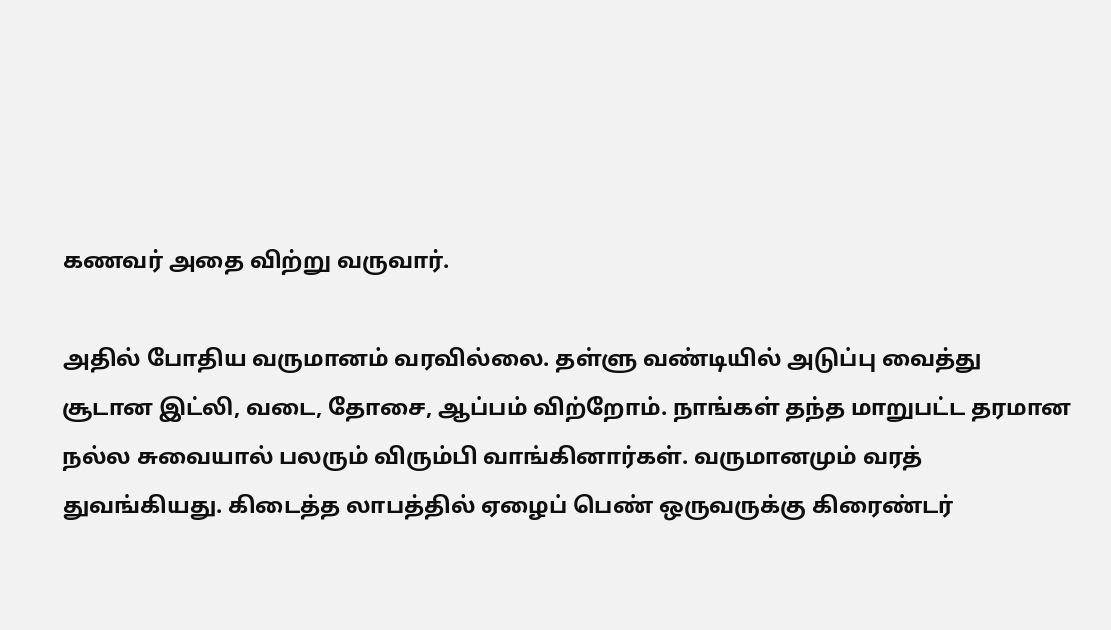கணவர் அதை விற்று வருவார்.

அதில் போதிய வருமானம் வரவில்லை. தள்ளு வண்டியில் அடுப்பு வைத்து சூடான இட்லி, வடை, தோசை, ஆப்பம் விற்றோம். நாங்கள் தந்த மாறுபட்ட தரமான நல்ல சுவையால் பலரும் விரும்பி வாங்கினார்கள். வருமானமும் வரத் துவங்கியது. கிடைத்த லாபத்தில் ஏழைப் பெண் ஒருவருக்கு கிரைண்டர்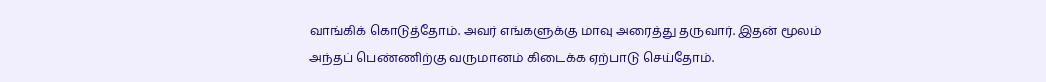வாங்கிக் கொடுத்தோம். அவர் எங்களுக்கு மாவு அரைத்து தருவார். இதன் மூலம் அந்தப் பெண்ணிற்கு வருமானம் கிடைக்க ஏற்பாடு செய்தோம்.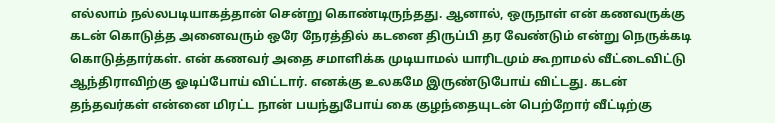எல்லாம் நல்லபடியாகத்தான் சென்று கொண்டிருந்தது. ஆனால், ஒருநாள் என் கணவருக்கு கடன் கொடுத்த அனைவரும் ஒரே நேரத்தில் கடனை திருப்பி தர வேண்டும் என்று நெருக்கடி கொடுத்தார்கள். என் கணவர் அதை சமாளிக்க முடியாமல் யாரிடமும் கூறாமல் வீட்டைவிட்டு ஆந்திராவிற்கு ஓடிப்போய் விட்டார். எனக்கு உலகமே இருண்டுபோய் விட்டது. கடன் தந்தவர்கள் என்னை மிரட்ட நான் பயந்துபோய் கை குழந்தையுடன் பெற்றோர் வீட்டிற்கு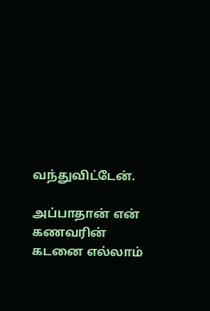வந்துவிட்டேன்.

அப்பாதான் என் கணவரின் கடனை எல்லாம்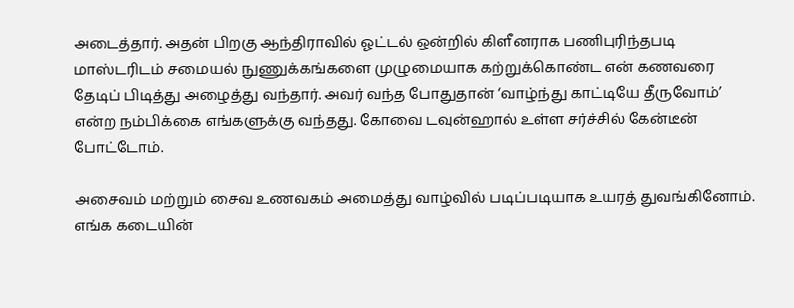அடைத்தார். அதன் பிறகு ஆந்திராவில் ஓட்டல் ஒன்றில் கிளீனராக பணிபுரிந்தபடி மாஸ்டரிடம் சமையல் நுணுக்கங்களை முழுமையாக கற்றுக்கொண்ட என் கணவரை தேடிப் பிடித்து அழைத்து வந்தார். அவர் வந்த போதுதான் ‘வாழ்ந்து காட்டியே தீருவோம்’ என்ற நம்பிக்கை எங்களுக்கு வந்தது. கோவை டவுன்ஹால் உள்ள சர்ச்சில் கேன்டீன் போட்டோம்.

அசைவம் மற்றும் சைவ உணவகம் அமைத்து வாழ்வில் படிப்படியாக உயரத் துவங்கினோம். எங்க கடையின்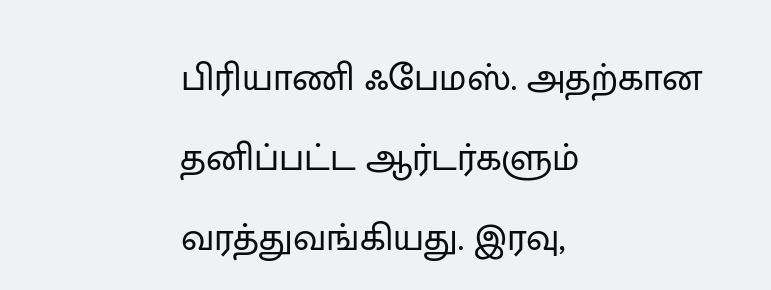பிரியாணி ஃபேமஸ். அதற்கான தனிப்பட்ட ஆர்டர்களும் வரத்துவங்கியது. இரவு,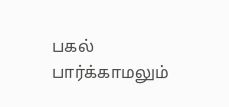பகல் பார்க்காமலும்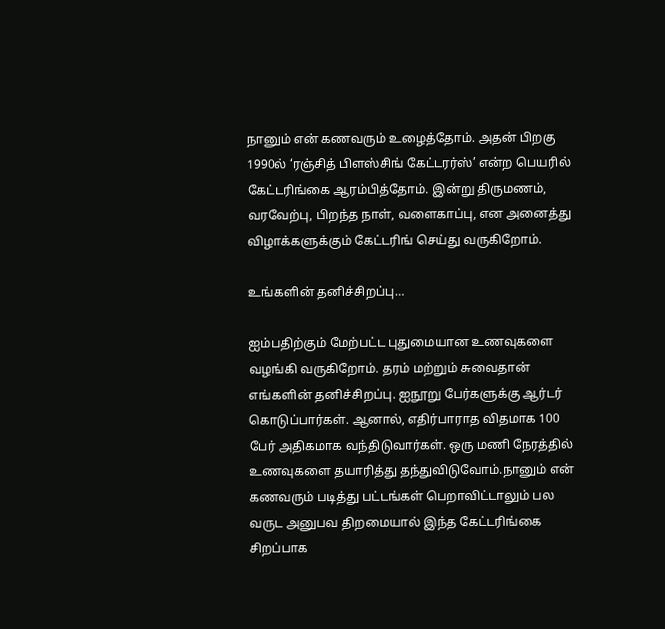நானும் என் கணவரும் உழைத்தோம். அதன் பிறகு 1990ல் ‘ரஞ்சித் பிளஸ்சிங் கேட்டரர்ஸ்’ என்ற பெயரில் கேட்டரிங்கை ஆரம்பித்தோம். இன்று திருமணம், வரவேற்பு, பிறந்த நாள், வளைகாப்பு, என அனைத்து விழாக்களுக்கும் கேட்டரிங் செய்து வருகிறோம்.

உங்களின் தனிச்சிறப்பு…

ஐம்பதிற்கும் மேற்பட்ட புதுமையான உணவுகளை வழங்கி வருகிறோம். தரம் மற்றும் சுவைதான் எங்களின் தனிச்சிறப்பு. ஐநூறு பேர்களுக்கு ஆர்டர் கொடுப்பார்கள். ஆனால், எதிர்பாராத விதமாக 100 பேர் அதிகமாக வந்திடுவார்கள். ஒரு மணி நேரத்தில் உணவுகளை தயாரித்து தந்துவிடுவோம்.நானும் என் கணவரும் படித்து பட்டங்கள் பெறாவிட்டாலும் பல வருட அனுபவ திறமையால் இந்த கேட்டரிங்கை சிறப்பாக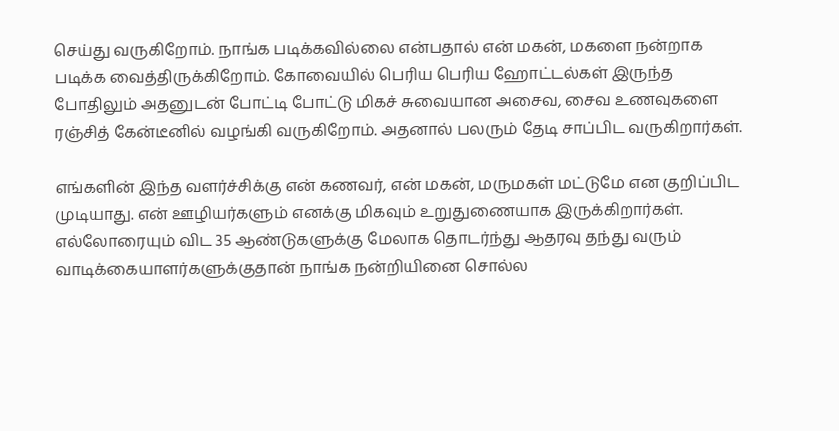செய்து வருகிறோம். நாங்க படிக்கவில்லை என்பதால் என் மகன், மகளை நன்றாக படிக்க வைத்திருக்கிறோம். கோவையில் பெரிய பெரிய ஹோட்டல்கள் இருந்த போதிலும் அதனுடன் போட்டி போட்டு மிகச் சுவையான அசைவ, சைவ உணவுகளை ரஞ்சித் கேன்டீனில் வழங்கி வருகிறோம். அதனால் பலரும் தேடி சாப்பிட வருகிறார்கள்.

எங்களின் இந்த வளர்ச்சிக்கு என் கணவர், என் மகன், மருமகள் மட்டுமே என குறிப்பிட முடியாது. என் ஊழியர்களும் எனக்கு மிகவும் உறுதுணையாக இருக்கிறார்கள். எல்லோரையும் விட 35 ஆண்டுகளுக்கு மேலாக தொடர்ந்து ஆதரவு தந்து வரும் வாடிக்கையாளர்களுக்குதான் நாங்க நன்றியினை சொல்ல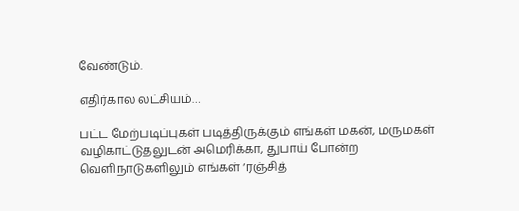வேண்டும்.

எதிர்கால லட்சியம்…

பட்ட மேற்படிப்புகள் படித்திருக்கும் எங்கள் மகன், மருமகள் வழிகாட்டுதலுடன் அமெரிக்கா, துபாய் போன்ற வெளிநாடுகளிலும் எங்கள் ‘ரஞ்சித்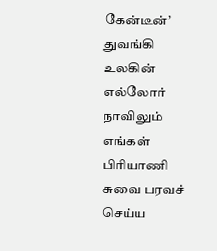கேன்டீன்’ துவங்கி உலகின் எல்லோர் நாவிலும் எங்கள் பிரியாணி சுவை பரவச் செய்ய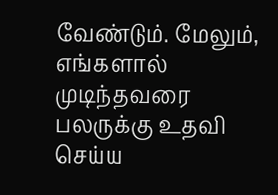வேண்டும். மேலும், எங்களால் முடிந்தவரை பலருக்கு உதவி செய்ய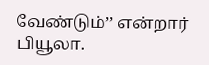வேண்டும்’’ என்றார் பியூலா.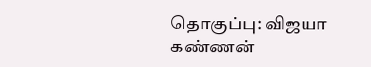தொகுப்பு: விஜயா கண்ணன்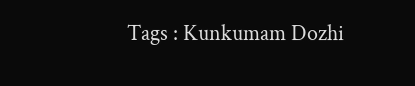Tags : Kunkumam Dozhi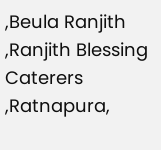,Beula Ranjith ,Ranjith Blessing Caterers ,Ratnapura,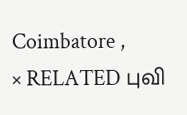Coimbatore ,
× RELATED புவி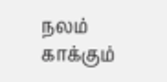நலம் காக்கும்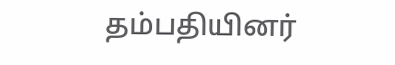தம்பதியினர்